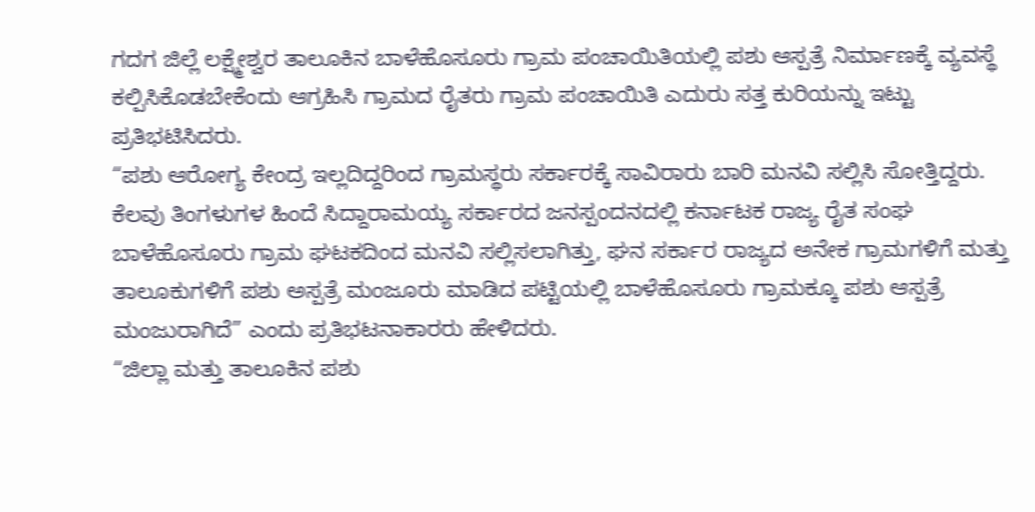ಗದಗ ಜಿಲ್ಲೆ ಲಕ್ಷ್ಮೇಶ್ವರ ತಾಲೂಕಿನ ಬಾಳೆಹೊಸೂರು ಗ್ರಾಮ ಪಂಚಾಯಿತಿಯಲ್ಲಿ ಪಶು ಆಸ್ಪತ್ರೆ ನಿರ್ಮಾಣಕ್ಕೆ ವ್ಯವಸ್ಥೆ ಕಲ್ಪಿಸಿಕೊಡಬೇಕೆಂದು ಆಗ್ರಹಿಸಿ ಗ್ರಾಮದ ರೈತರು ಗ್ರಾಮ ಪಂಚಾಯಿತಿ ಎದುರು ಸತ್ತ ಕುರಿಯನ್ನು ಇಟ್ಟು ಪ್ರತಿಭಟಿಸಿದರು.
“ಪಶು ಆರೋಗ್ಯ ಕೇಂದ್ರ ಇಲ್ಲದಿದ್ದರಿಂದ ಗ್ರಾಮಸ್ಥರು ಸರ್ಕಾರಕ್ಕೆ ಸಾವಿರಾರು ಬಾರಿ ಮನವಿ ಸಲ್ಲಿಸಿ ಸೋತ್ತಿದ್ದರು. ಕೆಲವು ತಿಂಗಳುಗಳ ಹಿಂದೆ ಸಿದ್ದಾರಾಮಯ್ಯ ಸರ್ಕಾರದ ಜನಸ್ಪಂದನದಲ್ಲಿ ಕರ್ನಾಟಕ ರಾಜ್ಯ ರೈತ ಸಂಘ ಬಾಳೆಹೊಸೂರು ಗ್ರಾಮ ಘಟಕದಿಂದ ಮನವಿ ಸಲ್ಲಿಸಲಾಗಿತ್ತು, ಘನ ಸರ್ಕಾರ ರಾಜ್ಯದ ಅನೇಕ ಗ್ರಾಮಗಳಿಗೆ ಮತ್ತು ತಾಲೂಕುಗಳಿಗೆ ಪಶು ಅಸ್ಪತ್ರೆ ಮಂಜೂರು ಮಾಡಿದ ಪಟ್ಟಿಯಲ್ಲಿ ಬಾಳೆಹೊಸೂರು ಗ್ರಾಮಕ್ಕೂ ಪಶು ಆಸ್ಪತ್ರೆ ಮಂಜುರಾಗಿದೆ” ಎಂದು ಪ್ರತಿಭಟನಾಕಾರರು ಹೇಳಿದರು.
“ಜಿಲ್ಲಾ ಮತ್ತು ತಾಲೂಕಿನ ಪಶು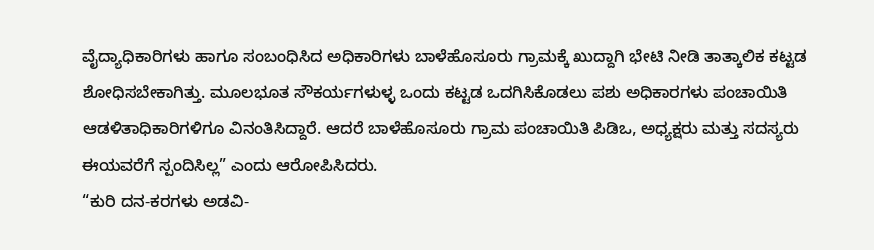ವೈದ್ಯಾಧಿಕಾರಿಗಳು ಹಾಗೂ ಸಂಬಂಧಿಸಿದ ಅಧಿಕಾರಿಗಳು ಬಾಳೆಹೊಸೂರು ಗ್ರಾಮಕ್ಕೆ ಖುದ್ದಾಗಿ ಭೇಟಿ ನೀಡಿ ತಾತ್ಕಾಲಿಕ ಕಟ್ಟಡ ಶೋಧಿಸಬೇಕಾಗಿತ್ತು. ಮೂಲಭೂತ ಸೌಕರ್ಯಗಳುಳ್ಳ ಒಂದು ಕಟ್ಟಡ ಒದಗಿಸಿಕೊಡಲು ಪಶು ಅಧಿಕಾರಗಳು ಪಂಚಾಯಿತಿ ಆಡಳಿತಾಧಿಕಾರಿಗಳಿಗೂ ವಿನಂತಿಸಿದ್ದಾರೆ. ಆದರೆ ಬಾಳೆಹೊಸೂರು ಗ್ರಾಮ ಪಂಚಾಯಿತಿ ಪಿಡಿಒ, ಅಧ್ಯಕ್ಷರು ಮತ್ತು ಸದಸ್ಯರು ಈಯವರೆಗೆ ಸ್ಪಂದಿಸಿಲ್ಲ” ಎಂದು ಆರೋಪಿಸಿದರು.
“ಕುರಿ ದನ-ಕರಗಳು ಅಡವಿ-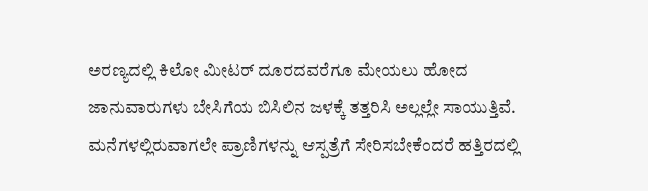ಅರಣ್ಯದಲ್ಲಿ ಕಿಲೋ ಮೀಟರ್ ದೂರದವರೆಗೂ ಮೇಯಲು ಹೋದ ಜಾನುವಾರುಗಳು ಬೇಸಿಗೆಯ ಬಿಸಿಲಿನ ಜಳಕ್ಕೆ ತತ್ತರಿಸಿ ಅಲ್ಲಲ್ಲೇ ಸಾಯುತ್ತಿವೆ. ಮನೆಗಳಲ್ಲಿರುವಾಗಲೇ ಪ್ರಾಣಿಗಳನ್ನು ಆಸ್ಪತ್ರೆಗೆ ಸೇರಿಸಬೇಕೆಂದರೆ ಹತ್ತಿರದಲ್ಲಿ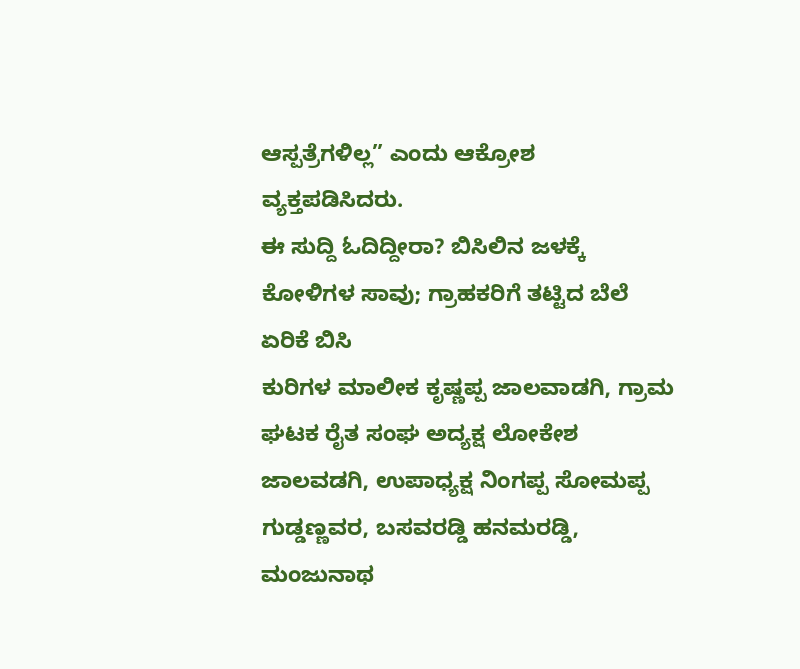ಆಸ್ಪತ್ರೆಗಳಿಲ್ಲ” ಎಂದು ಆಕ್ರೋಶ ವ್ಯಕ್ತಪಡಿಸಿದರು.
ಈ ಸುದ್ದಿ ಓದಿದ್ದೀರಾ? ಬಿಸಿಲಿನ ಜಳಕ್ಕೆ ಕೋಳಿಗಳ ಸಾವು; ಗ್ರಾಹಕರಿಗೆ ತಟ್ಟಿದ ಬೆಲೆ ಏರಿಕೆ ಬಿಸಿ
ಕುರಿಗಳ ಮಾಲೀಕ ಕೃಷ್ಣಪ್ಪ ಜಾಲವಾಡಗಿ, ಗ್ರಾಮ ಘಟಕ ರೈತ ಸಂಘ ಅದ್ಯಕ್ಷ ಲೋಕೇಶ ಜಾಲವಡಗಿ, ಉಪಾಧ್ಯಕ್ಷ ನಿಂಗಪ್ಪ ಸೋಮಪ್ಪ ಗುಡ್ಡಣ್ಣವರ, ಬಸವರಡ್ಡಿ ಹನಮರಡ್ಡಿ, ಮಂಜುನಾಥ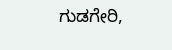ಗುಡಗೇರಿ,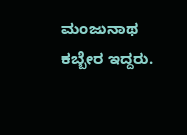ಮಂಜುನಾಥ ಕಬ್ಬೇರ ಇದ್ದರು.